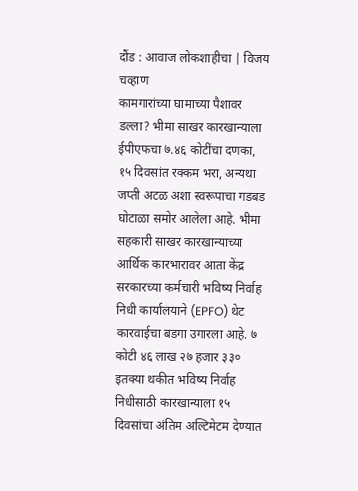दौंड : आवाज लोकशाहीचा | विजय चव्हाण
कामगारांच्या घामाच्या पैशावर डल्ला? भीमा साखर कारखान्याला ईपीएफचा ७.४६ कोटींचा दणका, १५ दिवसांत रक्कम भरा, अन्यथा जप्ती अटळ अशा स्वरूपाचा गडबड घोटाळा समोर आलेला आहे. भीमा सहकारी साखर कारखान्याच्या आर्थिक कारभारावर आता केंद्र सरकारच्या कर्मचारी भविष्य निर्वाह निधी कार्यालयाने (EPFO) थेट कारवाईचा बडगा उगारला आहे. ७ कोटी ४६ लाख २७ हजार ३३० इतक्या थकीत भविष्य निर्वाह निधीसाठी कारखान्याला १५ दिवसांचा अंतिम अल्टिमेटम देण्यात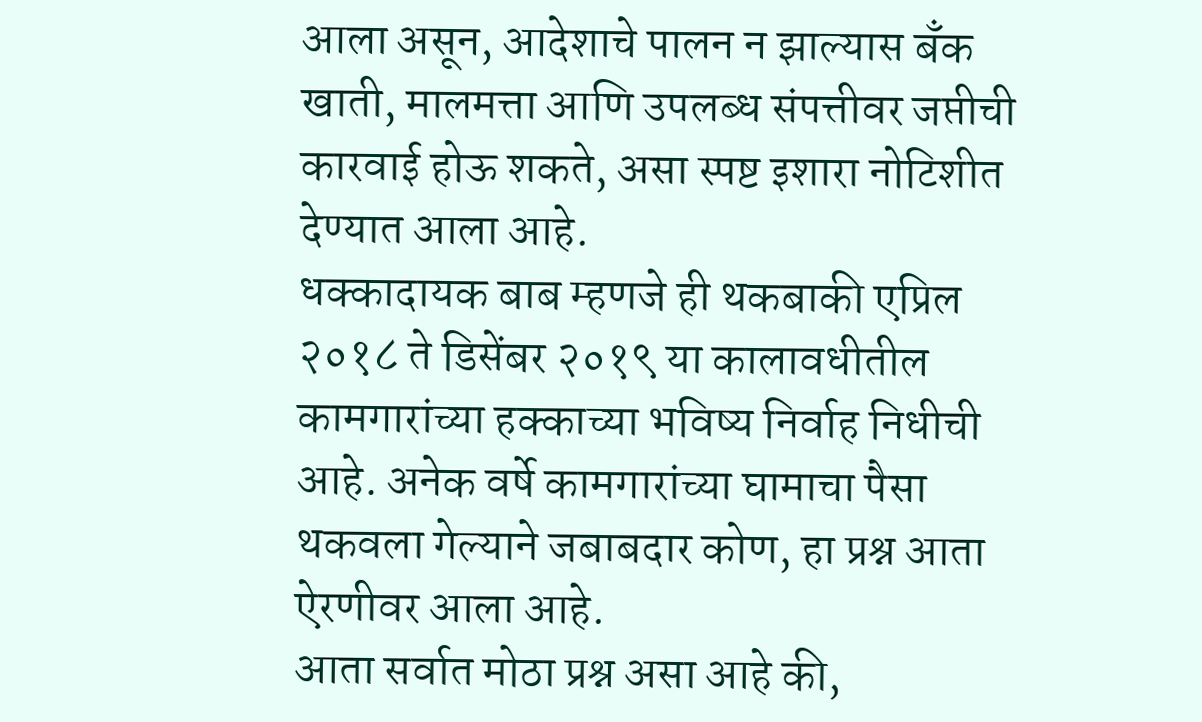आला असून, आदेशाचे पालन न झाल्यास बँक खाती, मालमत्ता आणि उपलब्ध संपत्तीवर जप्तीची कारवाई होऊ शकते, असा स्पष्ट इशारा नोटिशीत देण्यात आला आहे.
धक्कादायक बाब म्हणजे ही थकबाकी एप्रिल २०१८ ते डिसेंबर २०१९ या कालावधीतील कामगारांच्या हक्काच्या भविष्य निर्वाह निधीची आहे. अनेक वर्षे कामगारांच्या घामाचा पैसा थकवला गेल्याने जबाबदार कोण, हा प्रश्न आता ऐरणीवर आला आहे.
आता सर्वात मोठा प्रश्न असा आहे की,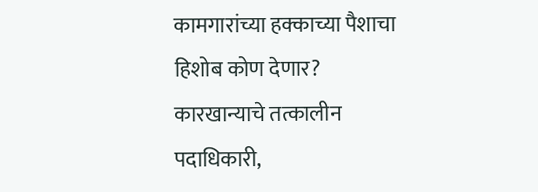कामगारांच्या हक्काच्या पैशाचा हिशोब कोण देणार? कारखान्याचे तत्कालीन पदाधिकारी,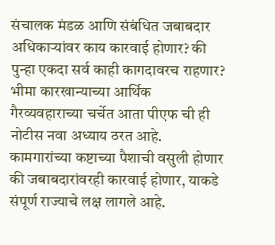संचालक मंडळ आणि संबंधित जबाबदार अधिकाऱ्यांवर काय कारवाई होणार? की पुन्हा एकदा सर्व काही कागदावरच राहणार? भीमा कारखान्याच्या आर्थिक गैरव्यवहाराच्या चर्चेत आता पीएफ ची ही नोटीस नवा अध्याय ठरत आहे. कामगारांच्या कष्टाच्या पैशाची वसुली होणार की जबाबदारांवरही कारवाई होणार, याकडे संपूर्ण राज्याचे लक्ष लागले आहे.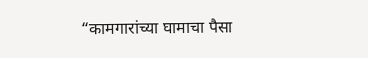“कामगारांच्या घामाचा पैसा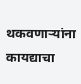थकवणाऱ्यांना कायद्याचा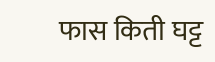फास किती घट्ट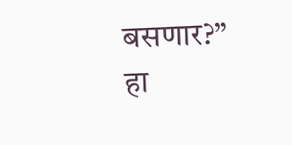बसणार?” हा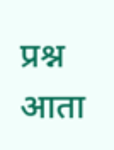प्रश्न आता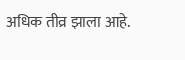अधिक तीव्र झाला आहे.